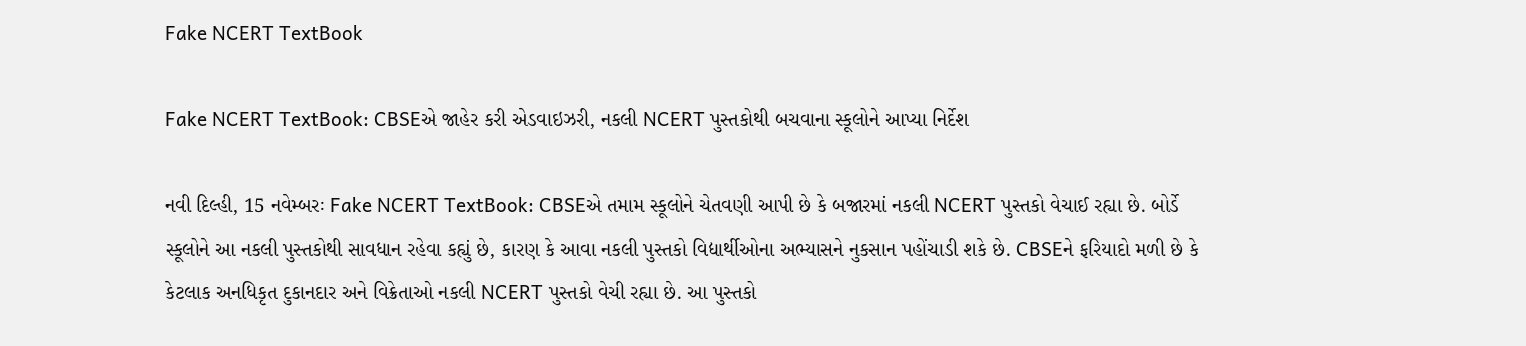Fake NCERT TextBook

Fake NCERT TextBook: CBSEએ જાહેર કરી એડવાઇઝરી, નકલી NCERT પુસ્તકોથી બચવાના સ્કૂલોને આપ્યા નિર્દેશ

નવી દિલ્હી, 15 નવેમ્બરઃ Fake NCERT TextBook: CBSEએ તમામ સ્કૂલોને ચેતવણી આપી છે કે બજારમાં નકલી NCERT પુસ્તકો વેચાઈ રહ્યા છે. બોર્ડે સ્કૂલોને આ નકલી પુસ્તકોથી સાવધાન રહેવા કહ્યું છે, કારણ કે આવા નકલી પુસ્તકો વિદ્યાર્થીઓના અભ્યાસને નુકસાન પહોંચાડી શકે છે. CBSEને ફરિયાદો મળી છે કે કેટલાક અનધિકૃત દુકાનદાર અને વિક્રેતાઓ નકલી NCERT પુસ્તકો વેચી રહ્યા છે. આ પુસ્તકો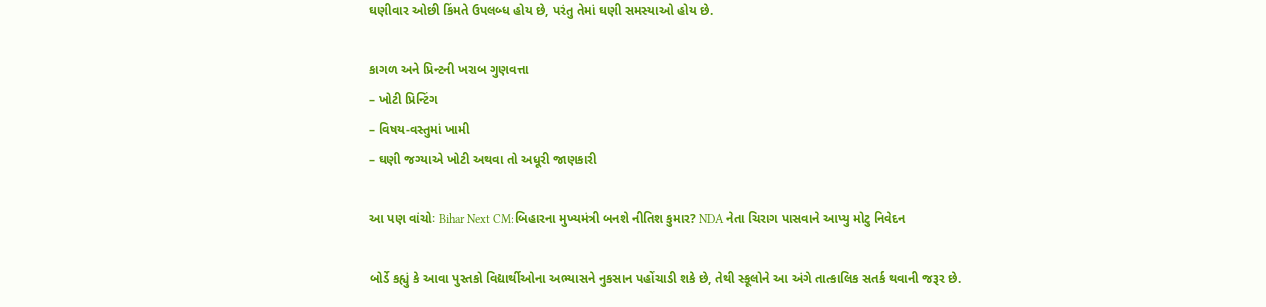ઘણીવાર ઓછી કિંમતે ઉપલબ્ધ હોય છે, પરંતુ તેમાં ઘણી સમસ્યાઓ હોય છે.

કાગળ અને પ્રિન્ટની ખરાબ ગુણવત્તા
– ખોટી પ્રિન્ટિંગ
– વિષય-વસ્તુમાં ખામી
– ઘણી જગ્યાએ ખોટી અથવા તો અધૂરી જાણકારી

આ પણ વાંચોઃ Bihar Next CM:બિહારના મુખ્યમંત્રી બનશે નીતિશ કુમાર? NDA નેતા ચિરાગ પાસવાને આપ્યુ મોટુ નિવેદન

બોર્ડે કહ્યું કે આવા પુસ્તકો વિદ્યાર્થીઓના અભ્યાસને નુકસાન પહોંચાડી શકે છે, તેથી સ્કૂલોને આ અંગે તાત્કાલિક સતર્ક થવાની જરૂર છે.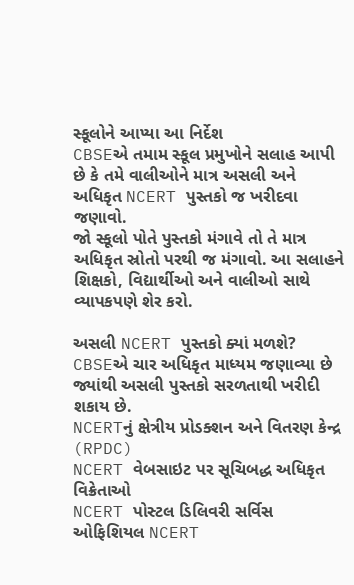સ્કૂલોને આપ્યા આ નિર્દેશ
CBSEએ તમામ સ્કૂલ પ્રમુખોને સલાહ આપી છે કે તમે વાલીઓને માત્ર અસલી અને અધિકૃત NCERT પુસ્તકો જ ખરીદવા જણાવો.
જો સ્કૂલો પોતે પુસ્તકો મંગાવે તો તે માત્ર અધિકૃત સ્રોતો પરથી જ મંગાવો. આ સલાહને શિક્ષકો, વિદ્યાર્થીઓ અને વાલીઓ સાથે વ્યાપકપણે શેર કરો.

અસલી NCERT પુસ્તકો ક્યાં મળશે?
CBSEએ ચાર અધિકૃત માધ્યમ જણાવ્યા છે જ્યાંથી અસલી પુસ્તકો સરળતાથી ખરીદી શકાય છે.
NCERTનું ક્ષેત્રીય પ્રોડક્શન અને વિતરણ કેન્દ્ર (RPDC)
NCERT વેબસાઇટ પર સૂચિબદ્ધ અધિકૃત વિક્રેતાઓ
NCERT પોસ્ટલ ડિલિવરી સર્વિસ
ઓફિશિયલ NCERT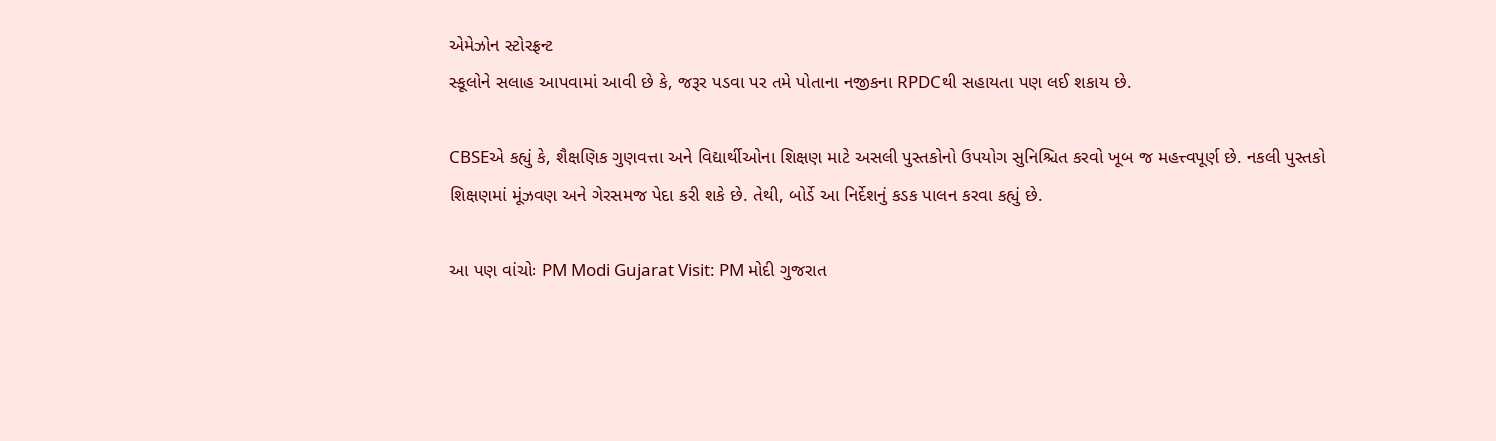એમેઝોન સ્ટોરફ્રન્ટ
સ્કૂલોને સલાહ આપવામાં આવી છે કે, જરૂર પડવા પર તમે પોતાના નજીકના RPDCથી સહાયતા પણ લઈ શકાય છે.

CBSEએ કહ્યું કે, શૈક્ષણિક ગુણવત્તા અને વિદ્યાર્થીઓના શિક્ષણ માટે અસલી પુસ્તકોનો ઉપયોગ સુનિશ્ચિત કરવો ખૂબ જ મહત્ત્વપૂર્ણ છે. નકલી પુસ્તકો શિક્ષણમાં મૂંઝવણ અને ગેરસમજ પેદા કરી શકે છે. તેથી, બોર્ડે આ નિર્દેશનું કડક પાલન કરવા કહ્યું છે.

આ પણ વાંચોઃ PM Modi Gujarat Visit: PM મોદી ગુજરાત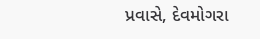પ્રવાસે, દેવમોગરા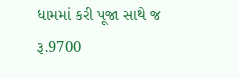ધામમાં કરી પૂજા સાથે જ રૂ.9700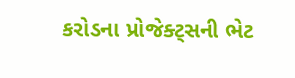કરોડના પ્રોજેક્ટ્સની ભેટ